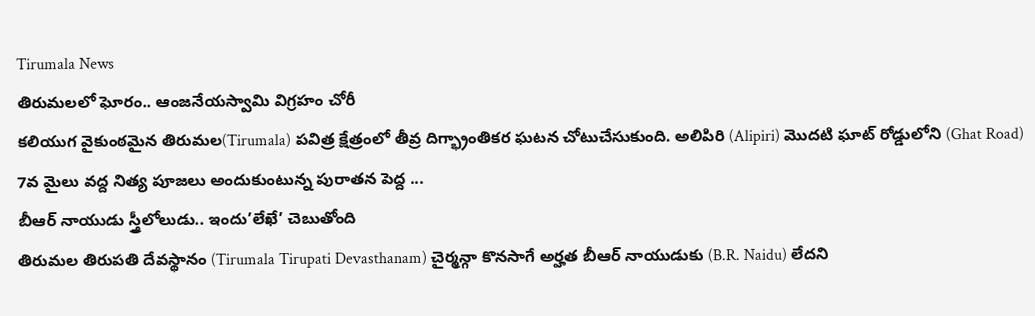Tirumala News
తిరుమలలో ఘోరం.. ఆంజనేయస్వామి విగ్రహం చోరీ
కలియుగ వైకుంఠమైన తిరుమల(Tirumala) పవిత్ర క్షేత్రంలో తీవ్ర దిగ్భ్రాంతికర ఘటన చోటుచేసుకుంది. అలిపిరి (Alipiri) మొదటి ఘాట్ రోడ్డులోని (Ghat Road) 7వ మైలు వద్ద నిత్య పూజలు అందుకుంటున్న పురాతన పెద్ద ...
బీఆర్ నాయుడు స్త్రీలోలుడు.. ఇందు’లేఖే’ చెబుతోంది
తిరుమల తిరుపతి దేవస్థానం (Tirumala Tirupati Devasthanam) చైర్మన్గా కొనసాగే అర్హత బీఆర్ నాయుడుకు (B.R. Naidu) లేదని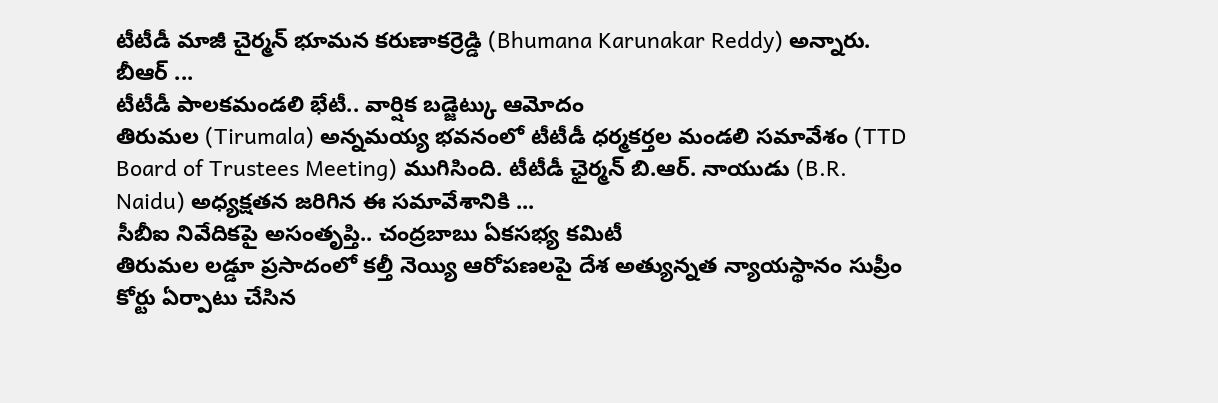టీటీడీ మాజీ చైర్మన్ భూమన కరుణాకర్రెడ్డి (Bhumana Karunakar Reddy) అన్నారు. బీఆర్ ...
టీటీడీ పాలకమండలి భేటీ.. వార్షిక బడ్జెట్కు ఆమోదం
తిరుమల (Tirumala) అన్నమయ్య భవనంలో టీటీడీ ధర్మకర్తల మండలి సమావేశం (TTD Board of Trustees Meeting) ముగిసింది. టీటీడీ ఛైర్మన్ బి.ఆర్. నాయుడు (B.R. Naidu) అధ్యక్షతన జరిగిన ఈ సమావేశానికి ...
సీబీఐ నివేదికపై అసంతృప్తి.. చంద్రబాబు ఏకసభ్య కమిటీ
తిరుమల లడ్డూ ప్రసాదంలో కల్తీ నెయ్యి ఆరోపణలపై దేశ అత్యున్నత న్యాయస్థానం సుప్రీం కోర్టు ఏర్పాటు చేసిన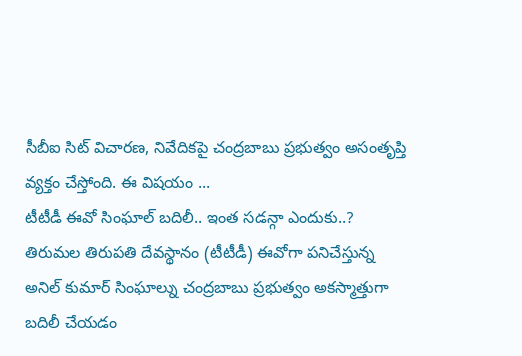సీబీఐ సిట్ విచారణ, నివేదికపై చంద్రబాబు ప్రభుత్వం అసంతృప్తి వ్యక్తం చేస్తోంది. ఈ విషయం ...
టీటీడీ ఈవో సింఘాల్ బదిలీ.. ఇంత సడన్గా ఎందుకు..?
తిరుమల తిరుపతి దేవస్థానం (టీటీడీ) ఈవోగా పనిచేస్తున్న అనిల్ కుమార్ సింఘాల్ను చంద్రబాబు ప్రభుత్వం అకస్మాత్తుగా బదిలీ చేయడం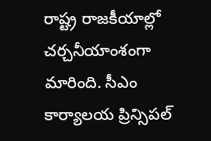రాష్ట్ర రాజకీయాల్లో చర్చనీయాంశంగా మారింది. సీఎం కార్యాలయ ప్రిన్సిపల్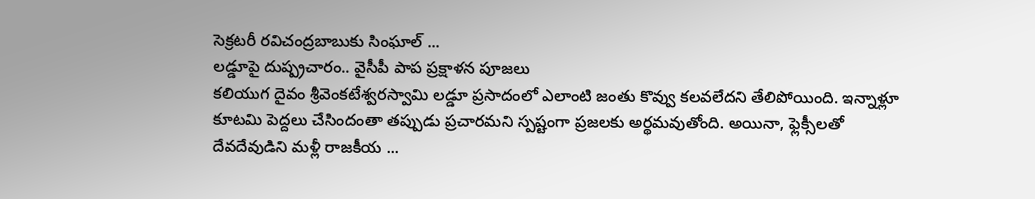సెక్రటరీ రవిచంద్రబాబుకు సింఘాల్ ...
లడ్డూపై దుష్ప్రచారం.. వైసీపీ పాప ప్రక్షాళన పూజలు
కలియుగ దైవం శ్రీవెంకటేశ్వరస్వామి లడ్డూ ప్రసాదంలో ఎలాంటి జంతు కొవ్వు కలవలేదని తేలిపోయింది. ఇన్నాళ్లూ కూటమి పెద్దలు చేసిందంతా తప్పుడు ప్రచారమని స్పష్టంగా ప్రజలకు అర్థమవుతోంది. అయినా, ఫ్లెక్సీలతో దేవదేవుడిని మళ్లీ రాజకీయ ...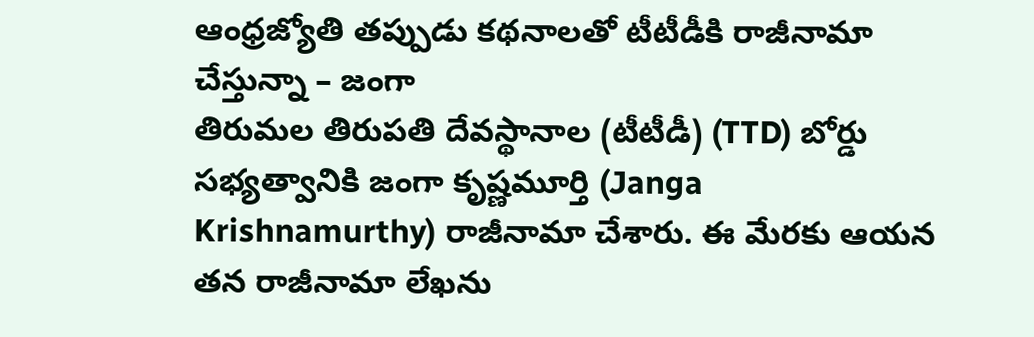ఆంధ్రజ్యోతి తప్పుడు కథనాలతో టీటీడీకి రాజీనామా చేస్తున్నా – జంగా
తిరుమల తిరుపతి దేవస్థానాల (టీటీడీ) (TTD) బోర్డు సభ్యత్వానికి జంగా కృష్ణమూర్తి (Janga Krishnamurthy) రాజీనామా చేశారు. ఈ మేరకు ఆయన తన రాజీనామా లేఖను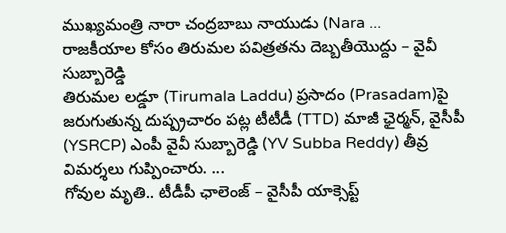ముఖ్యమంత్రి నారా చంద్రబాబు నాయుడు (Nara ...
రాజకీయాల కోసం తిరుమల పవిత్రతను దెబ్బతీయొద్దు – వైవీ సుబ్బారెడ్డి
తిరుమల లడ్డూ (Tirumala Laddu) ప్రసాదం (Prasadam)పై జరుగుతున్న దుష్ప్రచారం పట్ల టీటీడీ (TTD) మాజీ ఛైర్మన్, వైసీపీ (YSRCP) ఎంపీ వైవీ సుబ్బారెడ్డి (YV Subba Reddy) తీవ్ర విమర్శలు గుప్పించారు. ...
గోవుల మృతి.. టీడీపీ ఛాలెంజ్ – వైసీపీ యాక్సెప్ట్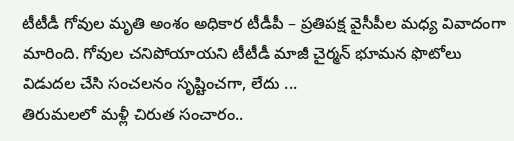టీటీడీ గోవుల మృతి అంశం అధికార టీడీపీ – ప్రతిపక్ష వైసీపీల మధ్య వివాదంగా మారింది. గోవుల చనిపోయాయని టీటీడీ మాజీ చైర్మన్ భూమన ఫొటోలు విడుదల చేసి సంచలనం సృష్టించగా, లేదు ...
తిరుమలలో మళ్లీ చిరుత సంచారం..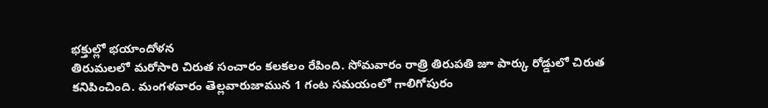భక్తుల్లో భయాందోళన
తిరుమలలో మరోసారి చిరుత సంచారం కలకలం రేపింది. సోమవారం రాత్రి తిరుపతి జూ పార్కు రోడ్డులో చిరుత కనిపించింది. మంగళవారం తెల్లవారుజామున 1 గంట సమయంలో గాలిగోపురం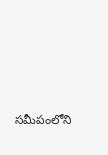సమీపంలోని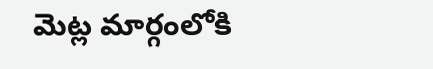మెట్ల మార్గంలోకి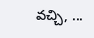వచ్చి, ...